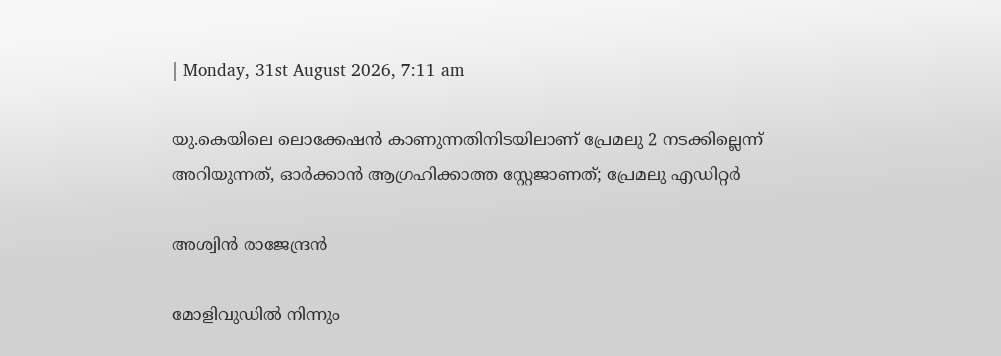| Monday, 31st August 2026, 7:11 am

യു.കെയിലെ ലൊക്കേഷന്‍ കാണുന്നതിനിടയിലാണ് പ്രേമലു 2 നടക്കില്ലെന്ന് അറിയുന്നത്, ഓര്‍ക്കാന്‍ ആഗ്രഹിക്കാത്ത സ്റ്റേജാണത്; പ്രേമലു എഡിറ്റര്‍

അശ്വിന്‍ രാജേന്ദ്രന്‍

മോളിവുഡില്‍ നിന്നും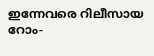ഇന്നേവരെ റിലീസായ റോം-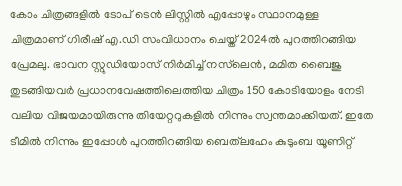കോം ചിത്രങ്ങളില്‍ ടോപ് ടെന്‍ ലിസ്റ്റില്‍ എപ്പോഴും സ്ഥാനമുള്ള ചിത്രമാണ് ഗിരീഷ് എ.ഡി സംവിധാനം ചെയ്ത് 2024ല്‍ പുറത്തിറങ്ങിയ പ്രേമലു. ഭാവന സ്റ്റുഡിയോസ് നിര്‍മിച്ച് നസ്‌ലെന്‍, മമിത ബൈജു തുടങ്ങിയവര്‍ പ്രധാനവേഷത്തിലെത്തിയ ചിത്രം 150 കോടിയോളം നേടി വലിയ വിജയമായിരുന്നു തിയേറ്ററുകളില്‍ നിന്നും സ്വന്തമാക്കിയത്. ഇതേ ടീമില്‍ നിന്നും ഇപ്പോള്‍ പുറത്തിറങ്ങിയ ബെത്‌ലഹേം കുടുംബ യൂണിറ്റ്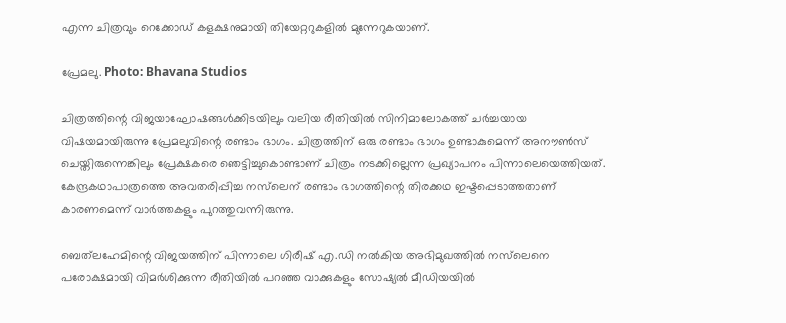എന്ന ചിത്രവും റെക്കോഡ് കളക്ഷനുമായി തിയേറ്ററുകളില്‍ മുന്നേറുകയാണ്.

പ്രേമലു. Photo: Bhavana Studios

ചിത്രത്തിന്റെ വിജയാഘോഷങ്ങള്‍ക്കിടയിലും വലിയ രീതിയില്‍ സിനിമാലോകത്ത് ചര്‍ച്ചയായ വിഷയമായിരുന്നു പ്രേമലുവിന്റെ രണ്ടാം ഭാഗം. ചിത്രത്തിന് ഒരു രണ്ടാം ഭാഗം ഉണ്ടാകുമെന്ന് അനൗണ്‍സ് ചെയ്തിരുന്നെങ്കിലും പ്രേക്ഷകരെ ഞെട്ടിച്ചുകൊണ്ടാണ് ചിത്രം നടക്കില്ലെന്ന പ്രഖ്യാപനം പിന്നാലെയെത്തിയത്. കേന്ദ്രകഥാപാത്രത്തെ അവതരിപ്പിച്ച നസ്‌ലെന് രണ്ടാം ഭാഗത്തിന്റെ തിരക്കഥ ഇഷ്ടപ്പെടാത്തതാണ് കാരണമെന്ന് വാര്‍ത്തകളും പുറത്തുവന്നിരുന്നു.

ബെത്‌ലഹേമിന്റെ വിജയത്തിന് പിന്നാലെ ഗിരീഷ് എ.ഡി നല്‍കിയ അഭിമുഖത്തില്‍ നസ്‌ലെനെ പരോക്ഷമായി വിമര്‍ശിക്കുന്ന രീതിയില്‍ പറഞ്ഞ വാക്കുകളും സോഷ്യല്‍ മീഡിയയില്‍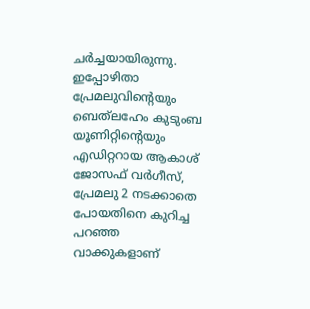ചര്‍ച്ചയായിരുന്നു. ഇപ്പോഴിതാ പ്രേമലുവിന്റെയും ബെത്‌ലഹേം കുടുംബ യൂണിറ്റിന്റെയും എഡിറ്ററായ ആകാശ് ജോസഫ് വര്‍ഗീസ്, പ്രേമലു 2 നടക്കാതെ പോയതിനെ കുറിച്ച പറഞ്ഞ വാക്കുകളാണ്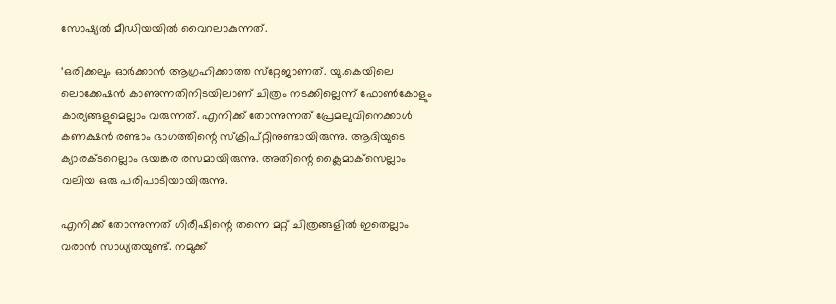സോഷ്യല്‍ മീഡിയയില്‍ വൈറലാകുന്നത്.

‘ഒരിക്കലും ഓര്‍ക്കാന്‍ ആഗ്രഹിക്കാത്ത സ്‌റ്റേജാണത്. യു.കെയിലെ ലൊക്കേഷന്‍ കാണുന്നതിനിടയിലാണ് ചിത്രം നടക്കില്ലെന്ന് ഫോണ്‍കോളും കാര്യങ്ങളുമെല്ലാം വരുന്നത്. എനിക്ക് തോന്നുന്നത് പ്രേമലുവിനെക്കാള്‍ കണക്ഷന്‍ രണ്ടാം ഭാഗത്തിന്റെ സ്‌ക്രിപ്റ്റിനുണ്ടായിരുന്നു. ആദിയുടെ ക്യാരക്ടറെല്ലാം ഭയങ്കര രസമായിരുന്നു. അതിന്റെ ക്ലൈമാക്‌സെല്ലാം വലിയ ഒരു പരിപാടിയായിരുന്നു.

എനിക്ക് തോന്നുന്നത് ഗിരീഷിന്റെ തന്നെ മറ്റ് ചിത്രങ്ങളില്‍ ഇതെല്ലാം വരാന്‍ സാധ്യതയുണ്ട്. നമുക്ക്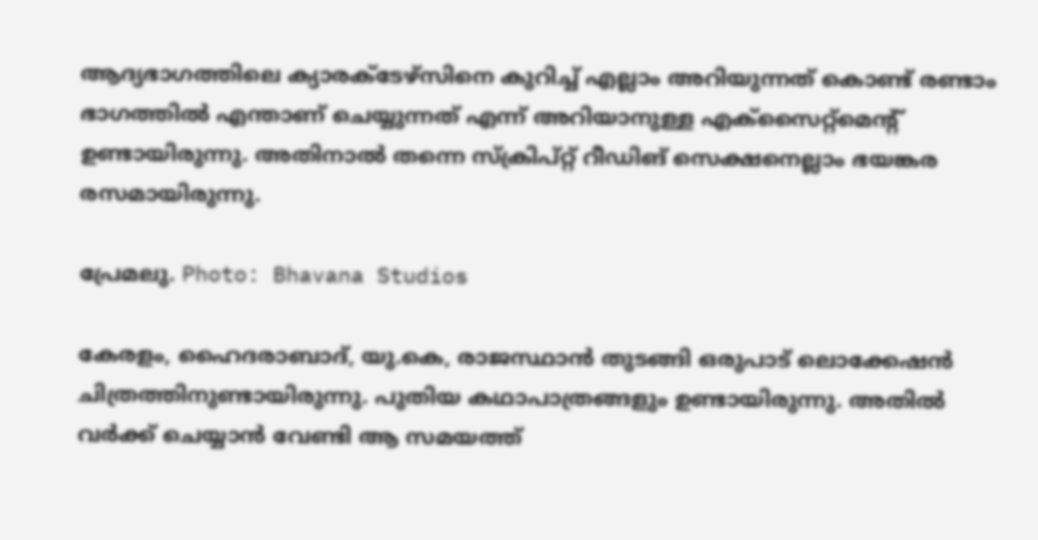ആദ്യഭാഗത്തിലെ ക്യാരക്ടേഴ്‌സിനെ കുറിച്ച് എല്ലാം അറിയുന്നത് കൊണ്ട് രണ്ടാം ഭാഗത്തില്‍ എന്താണ് ചെയ്യുന്നത് എന്ന് അറിയാനുള്ള എക്‌സൈറ്റ്‌മെന്റ് ഉണ്ടായിരുന്നു. അതിനാല്‍ തന്നെ സ്‌ക്രിപ്റ്റ് റീഡിങ് സെക്ഷനെല്ലാം ഭയങ്കര രസമായിരുന്നു.

പ്രേമലു. Photo: Bhavana Studios

കേരളം, ഹൈദരാബാദ്, യു.കെ, രാജസ്ഥാന്‍ തുടങ്ങി ഒരുപാട് ലൊക്കേഷന്‍ ചിത്രത്തിനുണ്ടായിരുന്നു. പുതിയ കഥാപാത്രങ്ങളും ഉണ്ടായിരുന്നു. അതില്‍ വര്‍ക്ക് ചെയ്യാന്‍ വേണ്ടി ആ സമയത്ത്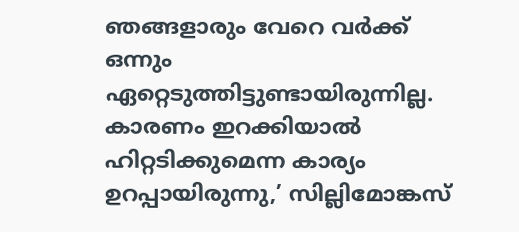ഞങ്ങളാരും വേറെ വര്‍ക്ക് ഒന്നും ഏറ്റെടുത്തിട്ടുണ്ടായിരുന്നില്ല. കാരണം ഇറക്കിയാല്‍ ഹിറ്റടിക്കുമെന്ന കാര്യം ഉറപ്പായിരുന്നു,’ സില്ലിമോങ്കസ്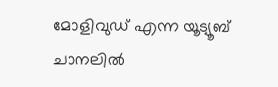മോളിവുഡ് എന്ന യൂട്യൂബ് ചാനലില്‍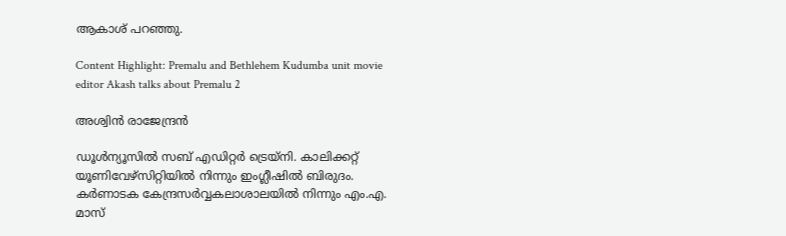ആകാശ് പറഞ്ഞു.

Content Highlight: Premalu and Bethlehem Kudumba unit movie editor Akash talks about Premalu 2

അശ്വിന്‍ രാജേന്ദ്രന്‍

ഡൂള്‍ന്യൂസില്‍ സബ് എഡിറ്റര്‍ ട്രെയ്‌നി. കാലിക്കറ്റ് യൂണിവേഴ്സിറ്റിയില്‍ നിന്നും ഇംഗ്ലീഷില്‍ ബിരുദം. കര്‍ണാടക കേന്ദ്രസര്‍വ്വകലാശാലയില്‍ നിന്നും എം.എ. മാസ്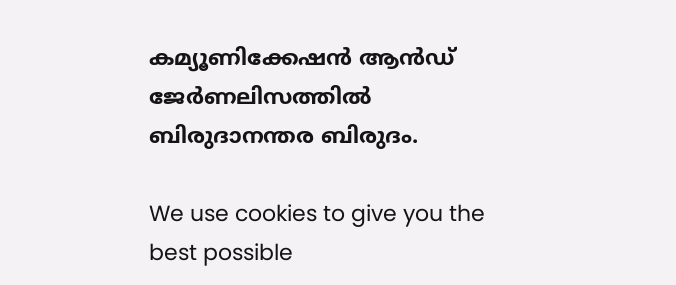കമ്യൂണിക്കേഷന്‍ ആന്‍ഡ് ജേര്‍ണലിസത്തില്‍ ബിരുദാനന്തര ബിരുദം.

We use cookies to give you the best possible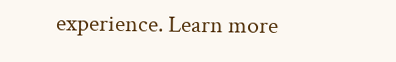experience. Learn more